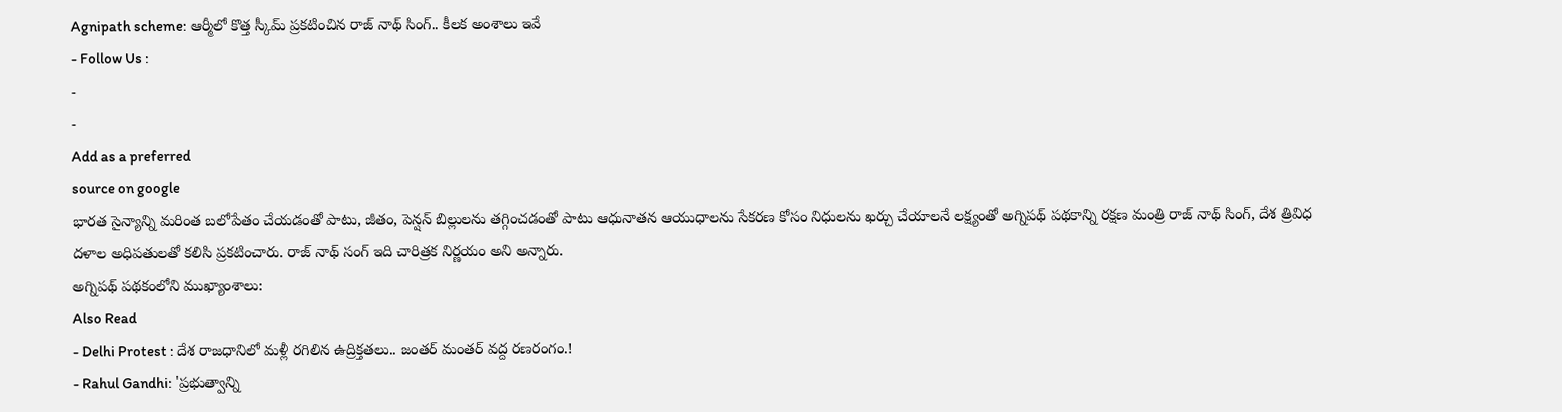Agnipath scheme: ఆర్మీలో కొత్త స్కీమ్ ప్రకటించిన రాజ్ నాథ్ సింగ్.. కీలక అంశాలు ఇవే
- Follow Us :
-
-
Add as a preferred
source on google
భారత సైన్యాన్ని మరింత బలోపేతం చేయడంతో పాటు, జీతం, పెన్షన్ బిల్లులను తగ్గించడంతో పాటు ఆధునాతన ఆయుధాలను సేకరణ కోసం నిధులను ఖర్చు చేయాలనే లక్ష్యంతో అగ్నిపథ్ పథకాన్ని రక్షణ మంత్రి రాజ్ నాథ్ సింగ్, దేశ త్రివిధ దళాల అధిపతులతో కలిసి ప్రకటించారు. రాజ్ నాథ్ సంగ్ ఇది చారిత్రక నిర్ణయం అని అన్నారు.
అగ్నిపథ్ పథకంలోని ముఖ్యాంశాలు:
Also Read
- Delhi Protest : దేశ రాజధానిలో మళ్లీ రగిలిన ఉద్రిక్తతలు.. జంతర్ మంతర్ వద్ద రణరంగం.!
- Rahul Gandhi: 'ప్రభుత్వాన్ని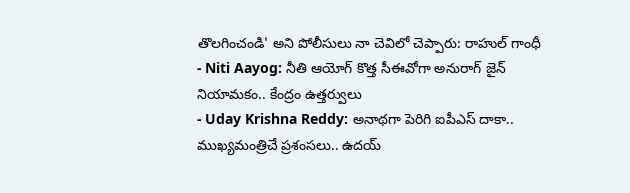తొలగించండి' అని పోలీసులు నా చెవిలో చెప్పారు: రాహుల్ గాంధీ
- Niti Aayog: నీతి ఆయోగ్ కొత్త సీఈవోగా అనురాగ్ జైన్ నియామకం.. కేంద్రం ఉత్తర్వులు
- Uday Krishna Reddy: అనాథగా పెరిగి ఐపీఎస్ దాకా.. ముఖ్యమంత్రిచే ప్రశంసలు.. ఉదయ్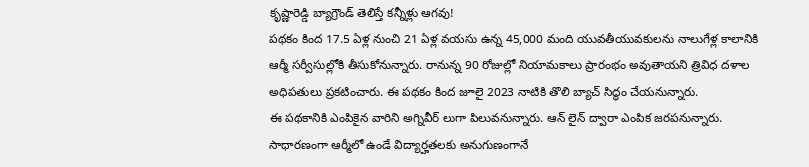కృష్ణారెడ్డి బ్యాగ్రౌండ్ తెలిస్తే కన్నీళ్లు ఆగవు!
పథకం కింద 17.5 ఏళ్ల నుంచి 21 ఏళ్ల వయసు ఉన్న 45,000 మంది యువతీయువకులను నాలుగేళ్ల కాలానికి ఆర్మీ సర్వీసుల్లోకి తీసుకోనున్నారు. రానున్న 90 రోజుల్లో నియామకాలు ప్రారంభం అవుతాయని త్రివిధ దళాల అధిపతులు ప్రకటించారు. ఈ పథకం కింద జూలై 2023 నాటికి తొలి బ్యాచ్ సిద్ధం చేయనున్నారు.
ఈ పథకానికి ఎంపికైన వారిని అగ్నివీర్ లుగా పిలువనున్నారు. ఆన్ లైన్ ద్వారా ఎంపిక జరపనున్నారు. సాధారణంగా ఆర్మీలో ఉండే విద్యార్హతలకు అనుగుణంగానే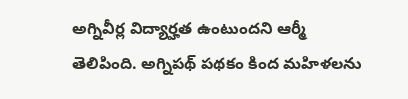అగ్నివీర్ల విద్యార్హత ఉంటుందని ఆర్మీ తెలిపింది. అగ్నిపథ్ పథకం కింద మహిళలను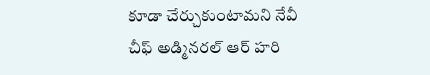కూడా చేర్చుకుంటామని నేవీ చీఫ్ అడ్మినరల్ ఆర్ హరి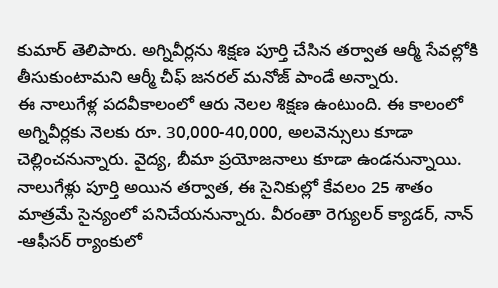కుమార్ తెలిపారు. అగ్నివీర్లను శిక్షణ పూర్తి చేసిన తర్వాత ఆర్మీ సేవల్లోకి తీసుకుంటామని ఆర్మీ చీఫ్ జనరల్ మనోజ్ పాండే అన్నారు.
ఈ నాలుగేళ్ల పదవీకాలంలో ఆరు నెలల శిక్షణ ఉంటుంది. ఈ కాలంలో అగ్నివీర్లకు నెలకు రూ. 30,000-40,000, అలవెన్సులు కూడా చెల్లించనున్నారు. వైద్య, బీమా ప్రయోజనాలు కూడా ఉండనున్నాయి. నాలుగేళ్లు పూర్తి అయిన తర్వాత, ఈ సైనికుల్లో కేవలం 25 శాతం మాత్రమే సైన్యంలో పనిచేయనున్నారు. వీరంతా రెగ్యులర్ క్యాడర్, నాన్ -ఆఫీసర్ ర్యాంకులో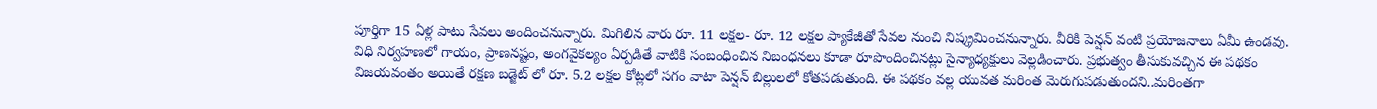పూర్తిగా 15 ఏళ్ల పాటు సేవలు అందించనున్నారు. మిగిలిన వారు రూ. 11 లక్షల- రూ. 12 లక్షల ప్యాకేజీతో సేవల నుంచి నిష్క్రమించనున్నారు. వీరికి పెన్షన్ వంటి ప్రయోజనాలు ఏమీ ఉండవు. విధి నిర్వహణలో గాయం, ప్రాణనష్టం, అంగవైకల్యం ఏర్పడితే వాటికి సంబంధించిన నిబంధనలు కూడా రూపొందించినట్లు సైన్యాధ్యక్షులు వెల్లడించారు. ప్రభుత్వం తీసుకువచ్చిన ఈ పథకం విజయవంతం అయితే రక్షణ బడ్జెట్ లో రూ. 5.2 లక్షల కోట్లలో సగం వాటా పెన్షన్ బిల్లులలో కోతపడుతుంది. ఈ పథకం వల్ల యువత మరింత మెరుగుపడుతుందని..మరింతగా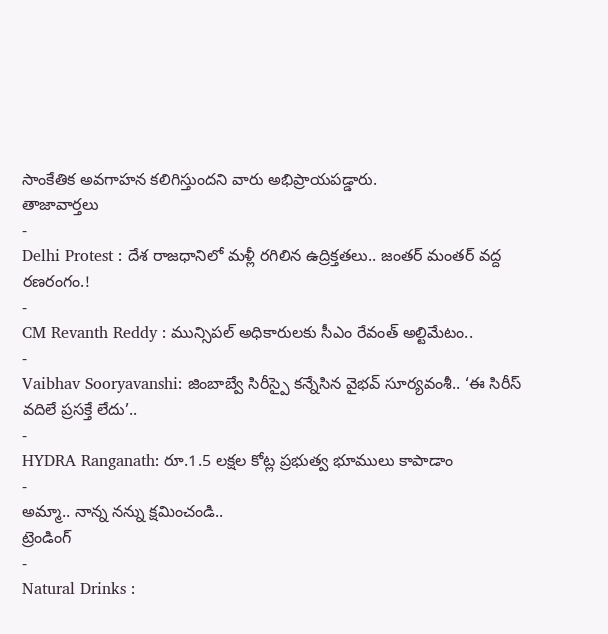సాంకేతిక అవగాహన కలిగిస్తుందని వారు అభిప్రాయపడ్డారు.
తాజావార్తలు
-
Delhi Protest : దేశ రాజధానిలో మళ్లీ రగిలిన ఉద్రిక్తతలు.. జంతర్ మంతర్ వద్ద రణరంగం.!
-
CM Revanth Reddy : మున్సిపల్ అధికారులకు సీఎం రేవంత్ అల్టిమేటం..
-
Vaibhav Sooryavanshi: జింబాబ్వే సిరీస్పై కన్నేసిన వైభవ్ సూర్యవంశీ.. ‘ఈ సిరీస్ వదిలే ప్రసక్తే లేదు’..
-
HYDRA Ranganath: రూ.1.5 లక్షల కోట్ల ప్రభుత్వ భూములు కాపాడాం
-
అమ్మా.. నాన్న నన్ను క్షమించండి..
ట్రెండింగ్
-
Natural Drinks :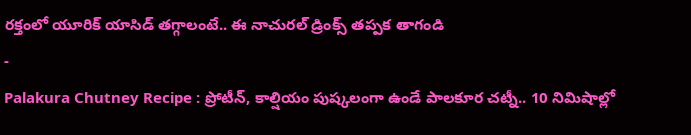రక్తంలో యూరిక్ యాసిడ్ తగ్గాలంటే.. ఈ నాచురల్ డ్రింక్స్ తప్పక తాగండి
-
Palakura Chutney Recipe : ప్రోటీన్, కాల్షియం పుష్కలంగా ఉండే పాలకూర చట్నీ.. 10 నిమిషాల్లో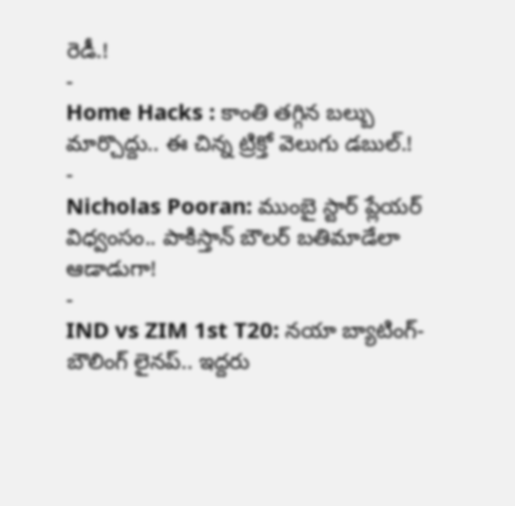రెడీ.!
-
Home Hacks : కాంతి తగ్గిన బల్బు మార్చొద్దు.. ఈ చిన్న ట్రిక్తో వెలుగు డబుల్.!
-
Nicholas Pooran: ముంబై స్టార్ ప్లేయర్ విధ్వంసం.. పాకిస్తాన్ బౌలర్ బతిమాడేలా ఆడాడుగా!
-
IND vs ZIM 1st T20: నయా బ్యాటింగ్-బౌలింగ్ లైనప్.. ఇద్దరు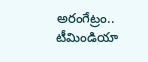అరంగేట్రం.. టీమిండియా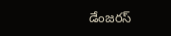డేంజరస్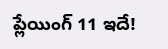ప్లేయింగ్ 11 ఇదే!